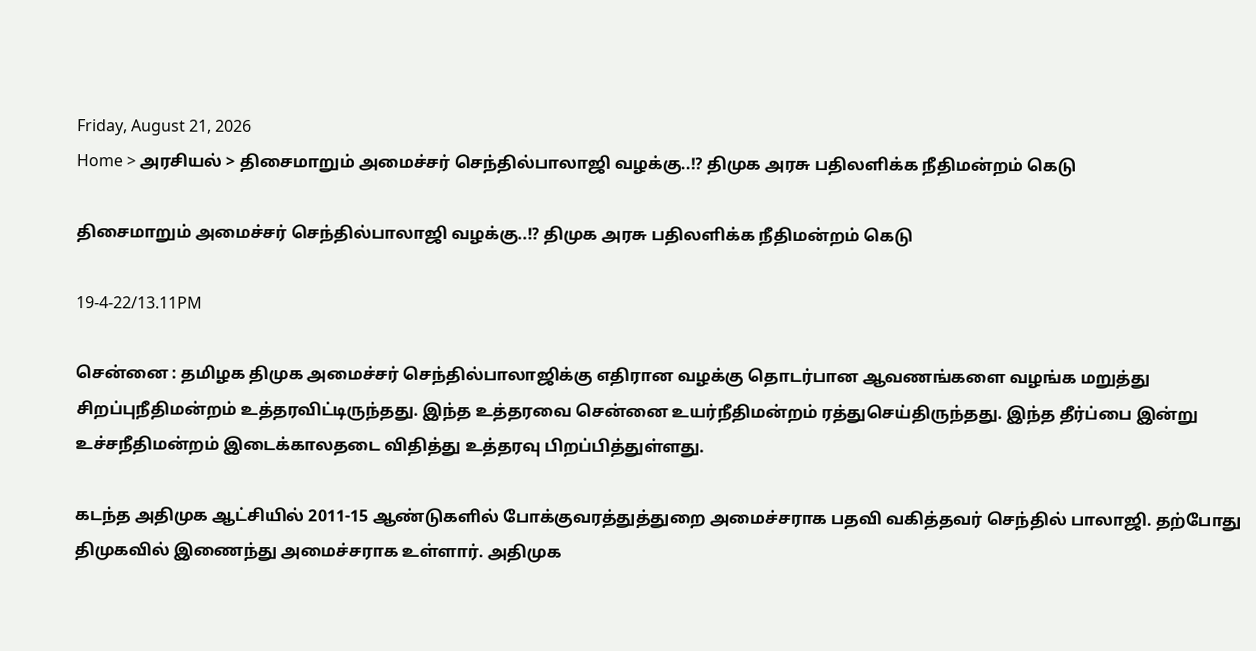Friday, August 21, 2026
Home > அரசியல் > திசைமாறும் அமைச்சர் செந்தில்பாலாஜி வழக்கு..!? திமுக அரசு பதிலளிக்க நீதிமன்றம் கெடு

திசைமாறும் அமைச்சர் செந்தில்பாலாஜி வழக்கு..!? திமுக அரசு பதிலளிக்க நீதிமன்றம் கெடு

19-4-22/13.11PM

சென்னை : தமிழக திமுக அமைச்சர் செந்தில்பாலாஜிக்கு எதிரான வழக்கு தொடர்பான ஆவணங்களை வழங்க மறுத்து சிறப்புநீதிமன்றம் உத்தரவிட்டிருந்தது. இந்த உத்தரவை சென்னை உயர்நீதிமன்றம் ரத்துசெய்திருந்தது. இந்த தீர்ப்பை இன்று உச்சநீதிமன்றம் இடைக்காலதடை விதித்து உத்தரவு பிறப்பித்துள்ளது.

கடந்த அதிமுக ஆட்சியில் 2011-15 ஆண்டுகளில் போக்குவரத்துத்துறை அமைச்சராக பதவி வகித்தவர் செந்தில் பாலாஜி. தற்போது திமுகவில் இணைந்து அமைச்சராக உள்ளார். அதிமுக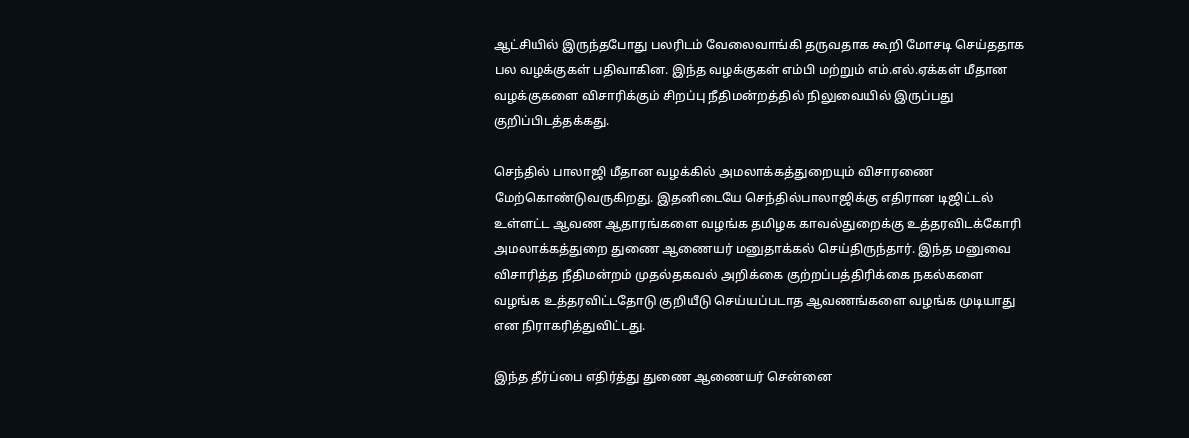ஆட்சியில் இருந்தபோது பலரிடம் வேலைவாங்கி தருவதாக கூறி மோசடி செய்ததாக பல வழக்குகள் பதிவாகின. இந்த வழக்குகள் எம்பி மற்றும் எம்.எல்.ஏக்கள் மீதான வழக்குகளை விசாரிக்கும் சிறப்பு நீதிமன்றத்தில் நிலுவையில் இருப்பது குறிப்பிடத்தக்கது.

செந்தில் பாலாஜி மீதான வழக்கில் அமலாக்கத்துறையும் விசாரணை மேற்கொண்டுவருகிறது. இதனிடையே செந்தில்பாலாஜிக்கு எதிரான டிஜிட்டல் உள்ளட்ட ஆவண ஆதாரங்களை வழங்க தமிழக காவல்துறைக்கு உத்தரவிடக்கோரி அமலாக்கத்துறை துணை ஆணையர் மனுதாக்கல் செய்திருந்தார். இந்த மனுவை விசாரித்த நீதிமன்றம் முதல்தகவல் அறிக்கை குற்றப்பத்திரிக்கை நகல்களை வழங்க உத்தரவிட்டதோடு குறியீடு செய்யப்படாத ஆவணங்களை வழங்க முடியாது என நிராகரித்துவிட்டது.

இந்த தீர்ப்பை எதிர்த்து துணை ஆணையர் சென்னை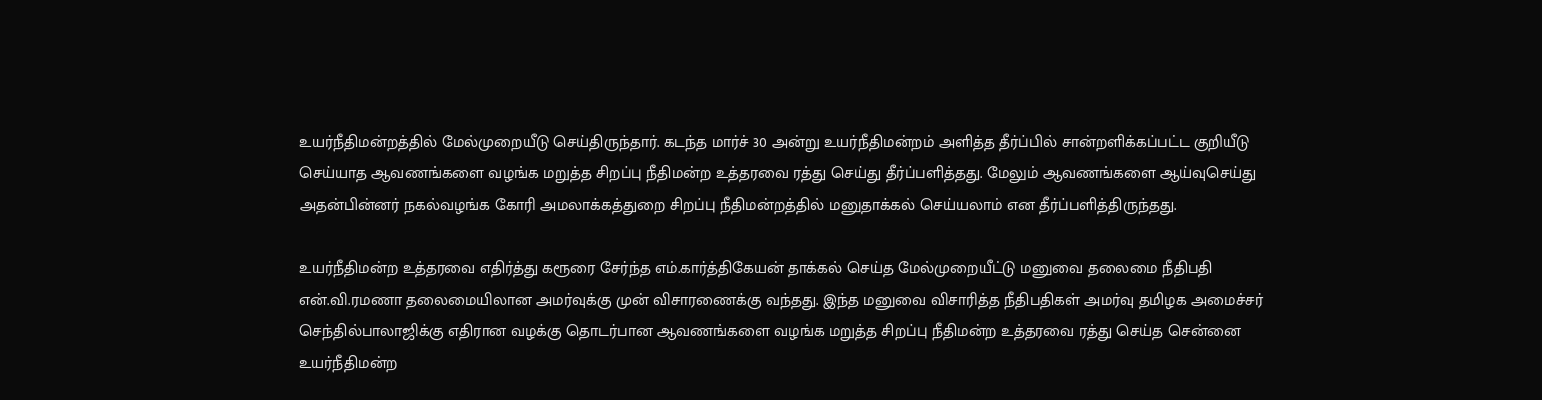உயர்நீதிமன்றத்தில் மேல்முறையீடு செய்திருந்தார். கடந்த மார்ச் 30 அன்று உயர்நீதிமன்றம் அளித்த தீர்ப்பில் சான்றளிக்கப்பட்ட குறியீடு செய்யாத ஆவணங்களை வழங்க மறுத்த சிறப்பு நீதிமன்ற உத்தரவை ரத்து செய்து தீர்ப்பளித்தது. மேலும் ஆவணங்களை ஆய்வுசெய்து அதன்பின்னர் நகல்வழங்க கோரி அமலாக்கத்துறை சிறப்பு நீதிமன்றத்தில் மனுதாக்கல் செய்யலாம் என தீர்ப்பளித்திருந்தது.

உயர்நீதிமன்ற உத்தரவை எதிர்த்து கரூரை சேர்ந்த எம்.கார்த்திகேயன் தாக்கல் செய்த மேல்முறையீட்டு மனுவை தலைமை நீதிபதி என்.வி.ரமணா தலைமையிலான அமர்வுக்கு முன் விசாரணைக்கு வந்தது. இந்த மனுவை விசாரித்த நீதிபதிகள் அமர்வு தமிழக அமைச்சர் செந்தில்பாலாஜிக்கு எதிரான வழக்கு தொடர்பான ஆவணங்களை வழங்க மறுத்த சிறப்பு நீதிமன்ற உத்தரவை ரத்து செய்த சென்னை உயர்நீதிமன்ற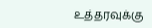உத்தரவுக்கு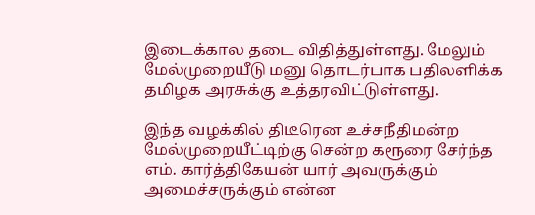இடைக்கால தடை விதித்துள்ளது. மேலும் மேல்முறையீடு மனு தொடர்பாக பதிலளிக்க தமிழக அரசுக்கு உத்தரவிட்டுள்ளது.

இந்த வழக்கில் திடீரென உச்சநீதிமன்ற மேல்முறையீட்டிற்கு சென்ற கரூரை சேர்ந்த எம். கார்த்திகேயன் யார் அவருக்கும் அமைச்சருக்கும் என்ன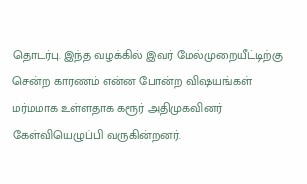தொடர்பு. இந்த வழக்கில் இவர் மேல்முறையீட்டிற்கு சென்ற காரணம் என்ன போன்ற விஷயங்கள் மர்மமாக உள்ளதாக கரூர் அதிமுகவினர் கேள்வியெழுப்பி வருகின்றனர்.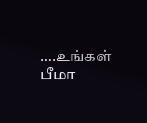….உங்கள் பீமா